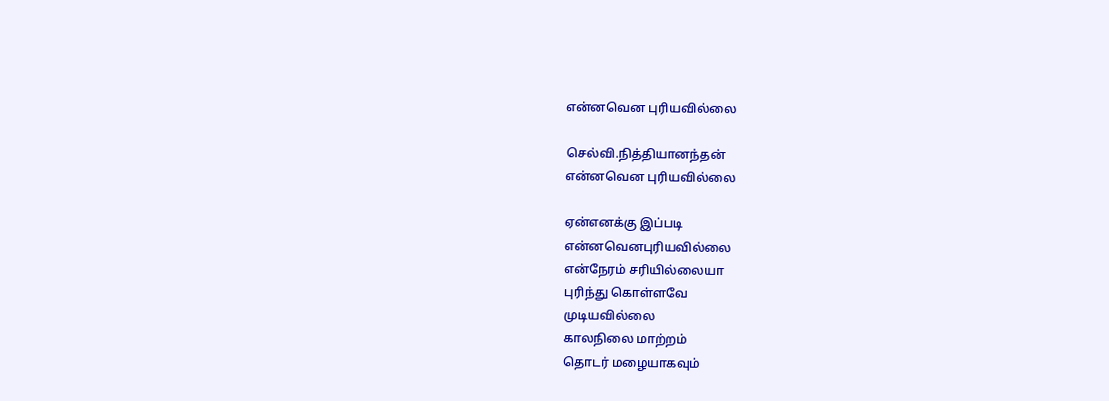என்னவென புரியவில்லை

செல்வி.நித்தியானந்தன்
என்னவென புரியவில்லை

ஏன்எனக்கு இப்படி
என்னவெனபுரியவில்லை
என்நேரம் சரியில்லையா
புரிந்து கொள்ளவே
முடியவில்லை
காலநிலை மாற்றம்
தொடர் மழையாகவும்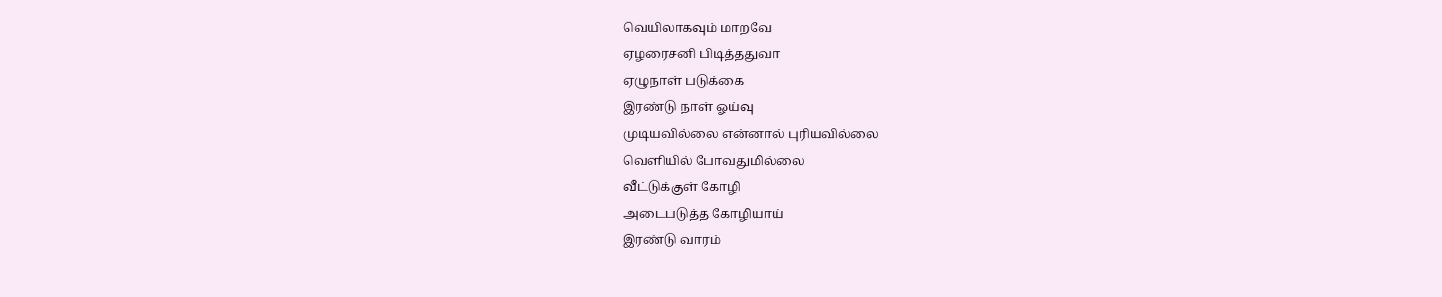வெயிலாகவும் மாறவே
ஏழரைசனி பிடித்ததுவா
ஏழுநாள் படுக்கை
இரண்டு நாள் ஓய்வு
முடியவில்லை என்னால் புரியவில்லை
வெளியில் போவதுமில்லை
வீட்டுக்குள் கோழி
அடைபடுத்த கோழியாய்
இரண்டு வாரம்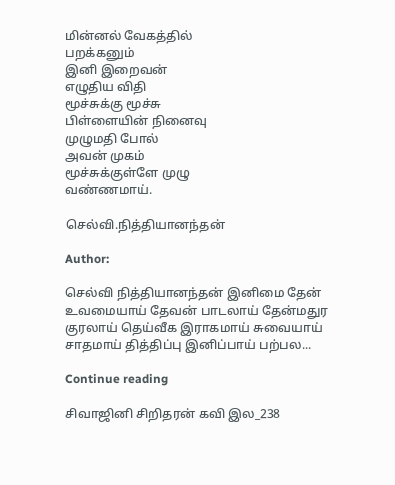மின்னல் வேகத்தில்
பறக்கனும்
இனி இறைவன்
எழுதிய விதி
மூச்சுக்கு மூச்சு
பிள்ளையின் நினைவு
முழுமதி போல்
அவன் முகம்
மூச்சுக்குள்ளே முழு
வண்ணமாய்.

செல்வி.நித்தியானந்தன்

Author:

செல்வி நித்தியானந்தன் இனிமை தேன் உவமையாய் தேவன் பாடலாய் தேன்மதுர குரலாய் தெய்வீக இராகமாய் சுவையாய் சாதமாய் தித்திப்பு இனிப்பாய் பற்பல...

Continue reading

சிவாஜினி சிறிதரன் கவி இல_238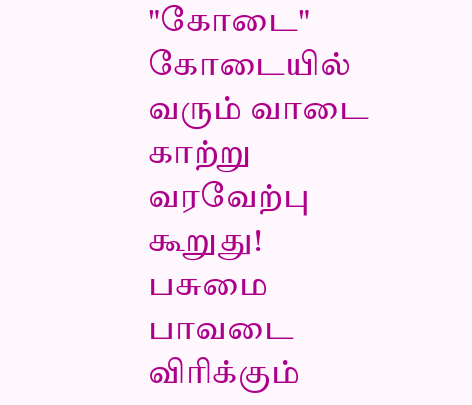"கோடை" கோடையில் வரும் வாடை காற்று வரவேற்பு கூறுது! பசுமை பாவடை விரிக்கும்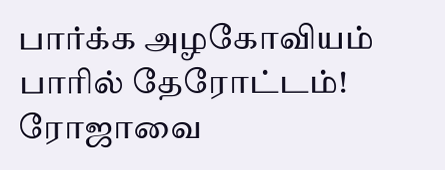பார்க்க அழகோவியம் பாரில் தேரோட்டம்! ரோஜாவை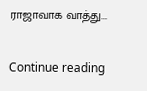ராஜாவாக வாத்து...

Continue reading